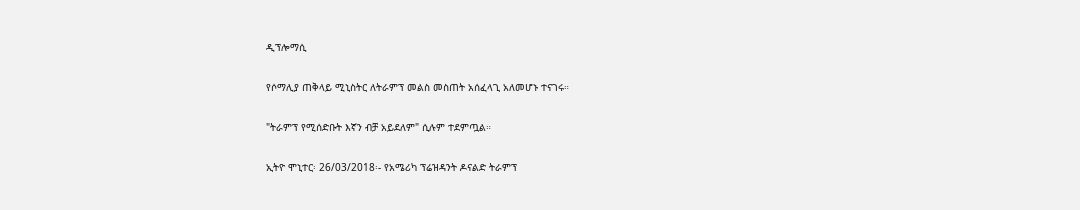ዲፕሎማሲ

የሶማሊያ ጠቅላይ ሚኒስትር ለትራምፕ መልስ መስጠት አሰፈላጊ አለመሆኑ ተናገሩ።

"ትራምፕ የሚሰድቡት እኛን ብቻ አይደለም" ሲሉም ተደምጧል።

ኢትዮ ሞኒተር፡ 26/03/2018፡- የአሜሪካ ፕሬዝዳንት ዶናልድ ትራምፕ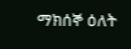ማክሰኞ ዕለት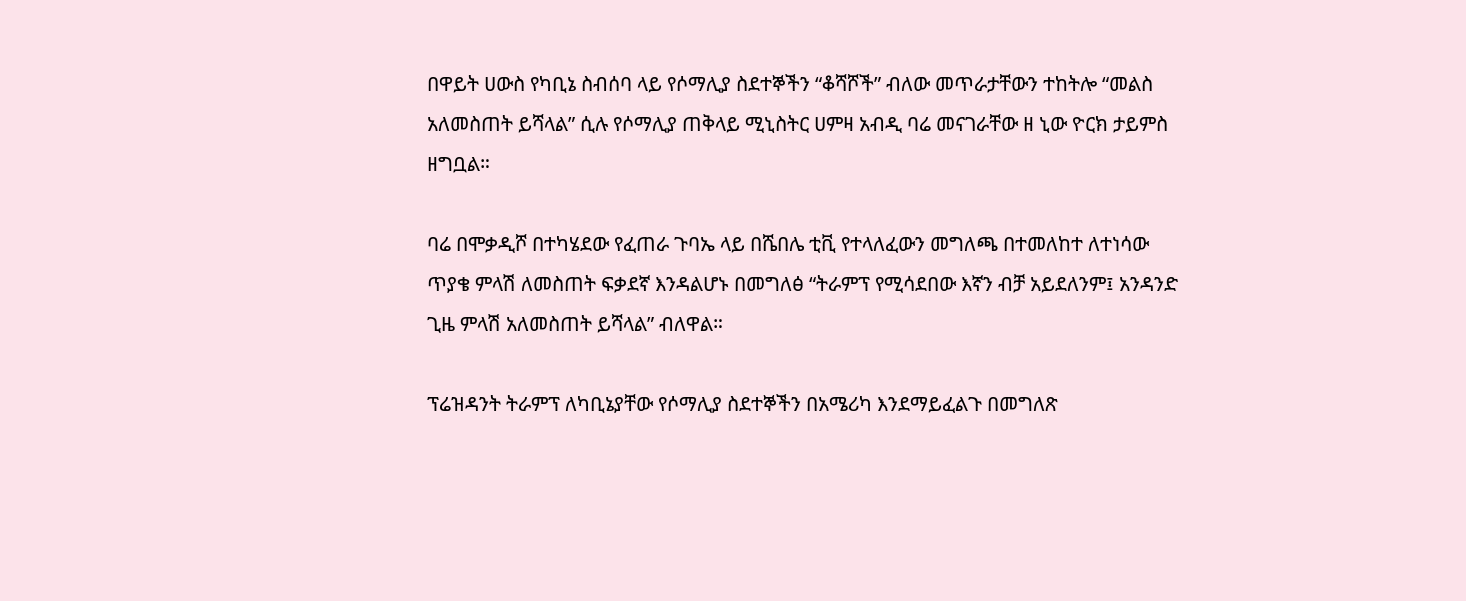በዋይት ሀውስ የካቢኔ ስብሰባ ላይ የሶማሊያ ስደተኞችን “ቆሻሾች” ብለው መጥራታቸውን ተከትሎ “መልስ አለመስጠት ይሻላል” ሲሉ የሶማሊያ ጠቅላይ ሚኒስትር ሀምዛ አብዲ ባሬ መናገራቸው ዘ ኒው ዮርክ ታይምስ ዘግቧል።

ባሬ በሞቃዲሾ በተካሄደው የፈጠራ ጉባኤ ላይ በሼበሌ ቲቪ የተላለፈውን መግለጫ በተመለከተ ለተነሳው ጥያቄ ምላሽ ለመስጠት ፍቃደኛ እንዳልሆኑ በመግለፅ “ትራምፕ የሚሳደበው እኛን ብቻ አይደለንም፤ አንዳንድ ጊዜ ምላሽ አለመስጠት ይሻላል” ብለዋል።

ፕሬዝዳንት ትራምፕ ለካቢኔያቸው የሶማሊያ ስደተኞችን በአሜሪካ እንደማይፈልጉ በመግለጽ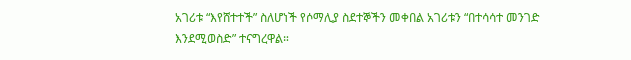አገሪቱ “እየሸተተች” ስለሆነች የሶማሊያ ስደተኞችን መቀበል አገሪቱን “በተሳሳተ መንገድ እንደሚወስድ” ተናግረዋል።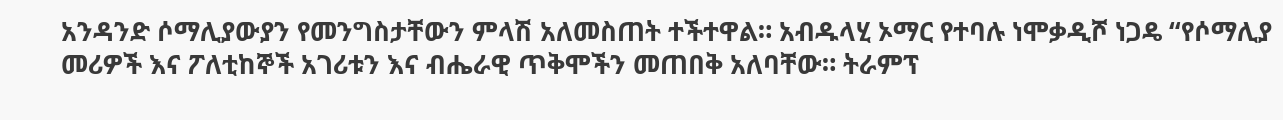አንዳንድ ሶማሊያውያን የመንግስታቸውን ምላሽ አለመስጠት ተችተዋል። አብዱላሂ ኦማር የተባሉ ነሞቃዲሾ ነጋዴ “የሶማሊያ መሪዎች እና ፖለቲከኞች አገሪቱን እና ብሔራዊ ጥቅሞችን መጠበቅ አለባቸው። ትራምፕ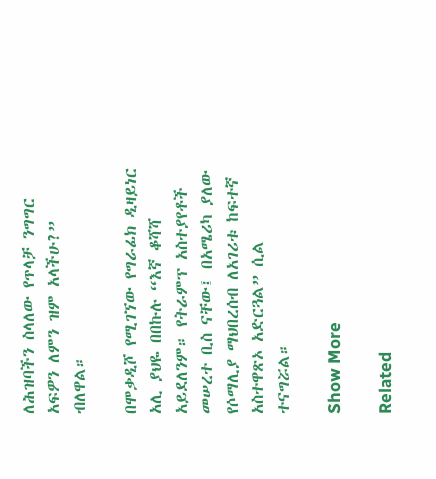ለሕዝባችን ስላለው የጥላቻ ንግግር አፍዎን ለምን ዝም አላችሁ?” ብለዋል።

በሞቃዲሾ የሚገኘው የግራፊክ ዲዛይነር አሊ ያህዬ በበኩሉ “እኛ ቆሻሻ አይደለንም። የትራምፕ አስተያየቶች መሠረተ ቢስ ናቸው፤ በአሜሪካ ያለው የሶማሊያ ማህበረሰብ ለአገሪቱ ከፍተኛ አስተዋጽኦ አድርጓል” ሲል ተናግሯል።

Show More

Related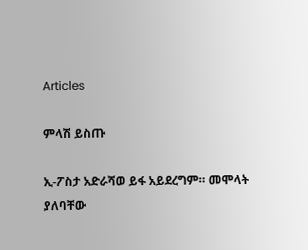Articles

ምላሽ ይስጡ

ኢ-ፖስታ አድራሻወ ይፋ አይደረግም። መሞላት ያለባቸው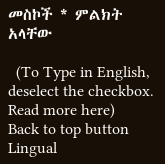መስኮች * ምልክት አላቸው

  (To Type in English, deselect the checkbox. Read more here)
Back to top button
Lingual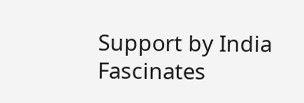Support by India Fascinates